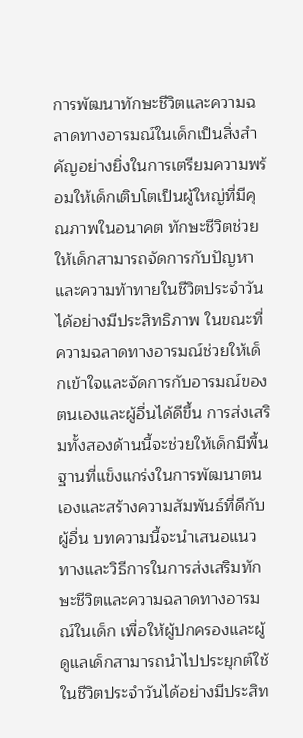การพัฒนาทักษะชีวิตและความฉลาดทางอารมณ์ในเด็กเป็นสิ่งสำคัญอย่างยิ่งในการเตรียมความพร้อมให้เด็กเติบโตเป็นผู้ใหญ่ที่มีคุณภาพในอนาคต ทักษะชีวิตช่วยให้เด็กสามารถจัดการกับปัญหาและความท้าทายในชีวิตประจำวันได้อย่างมีประสิทธิภาพ ในขณะที่ความฉลาดทางอารมณ์ช่วยให้เด็กเข้าใจและจัดการกับอารมณ์ของตนเองและผู้อื่นได้ดีขึ้น การส่งเสริมทั้งสองด้านนี้จะช่วยให้เด็กมีพื้นฐานที่แข็งแกร่งในการพัฒนาตนเองและสร้างความสัมพันธ์ที่ดีกับผู้อื่น บทความนี้จะนำเสนอแนวทางและวิธีการในการส่งเสริมทักษะชีวิตและความฉลาดทางอารมณ์ในเด็ก เพื่อให้ผู้ปกครองและผู้ดูแลเด็กสามารถนำไปประยุกต์ใช้ในชีวิตประจำวันได้อย่างมีประสิท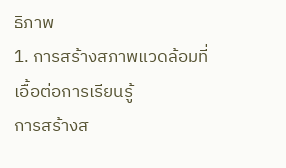ธิภาพ
1. การสร้างสภาพแวดล้อมที่เอื้อต่อการเรียนรู้
การสร้างส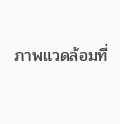ภาพแวดล้อมที่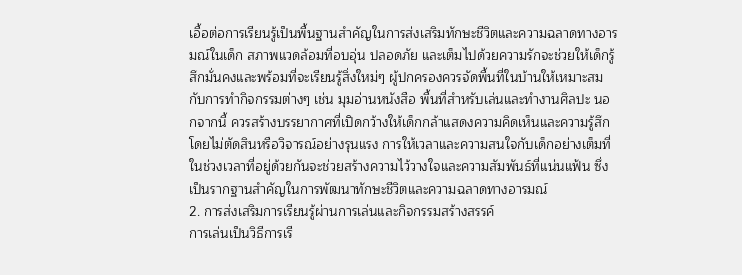เอื้อต่อการเรียนรู้เป็นพื้นฐานสำคัญในการส่งเสริมทักษะชีวิตและความฉลาดทางอารมณ์ในเด็ก สภาพแวดล้อมที่อบอุ่น ปลอดภัย และเต็มไปด้วยความรักจะช่วยให้เด็กรู้สึกมั่นคงและพร้อมที่จะเรียนรู้สิ่งใหม่ๆ ผู้ปกครองควรจัดพื้นที่ในบ้านให้เหมาะสมกับการทำกิจกรรมต่างๆ เช่น มุมอ่านหนังสือ พื้นที่สำหรับเล่นและทำงานศิลปะ นอกจากนี้ ควรสร้างบรรยากาศที่เปิดกว้างให้เด็กกล้าแสดงความคิดเห็นและความรู้สึก โดยไม่ตัดสินหรือวิจารณ์อย่างรุนแรง การให้เวลาและความสนใจกับเด็กอย่างเต็มที่ในช่วงเวลาที่อยู่ด้วยกันจะช่วยสร้างความไว้วางใจและความสัมพันธ์ที่แน่นแฟ้น ซึ่งเป็นรากฐานสำคัญในการพัฒนาทักษะชีวิตและความฉลาดทางอารมณ์
2. การส่งเสริมการเรียนรู้ผ่านการเล่นและกิจกรรมสร้างสรรค์
การเล่นเป็นวิธีการเรี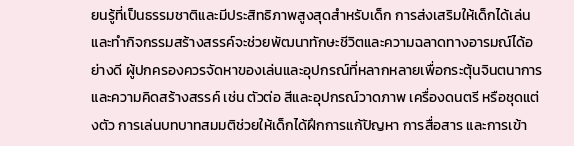ยนรู้ที่เป็นธรรมชาติและมีประสิทธิภาพสูงสุดสำหรับเด็ก การส่งเสริมให้เด็กได้เล่นและทำกิจกรรมสร้างสรรค์จะช่วยพัฒนาทักษะชีวิตและความฉลาดทางอารมณ์ได้อย่างดี ผู้ปกครองควรจัดหาของเล่นและอุปกรณ์ที่หลากหลายเพื่อกระตุ้นจินตนาการและความคิดสร้างสรรค์ เช่น ตัวต่อ สีและอุปกรณ์วาดภาพ เครื่องดนตรี หรือชุดแต่งตัว การเล่นบทบาทสมมติช่วยให้เด็กได้ฝึกการแก้ปัญหา การสื่อสาร และการเข้า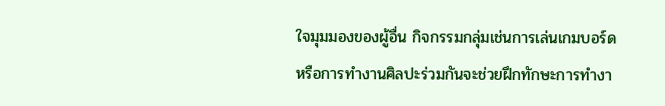ใจมุมมองของผู้อื่น กิจกรรมกลุ่มเช่นการเล่นเกมบอร์ดหรือการทำงานศิลปะร่วมกันจะช่วยฝึกทักษะการทำงา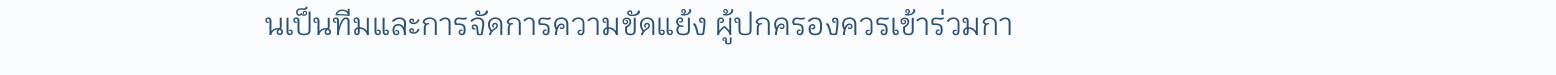นเป็นทีมและการจัดการความขัดแย้ง ผู้ปกครองควรเข้าร่วมกา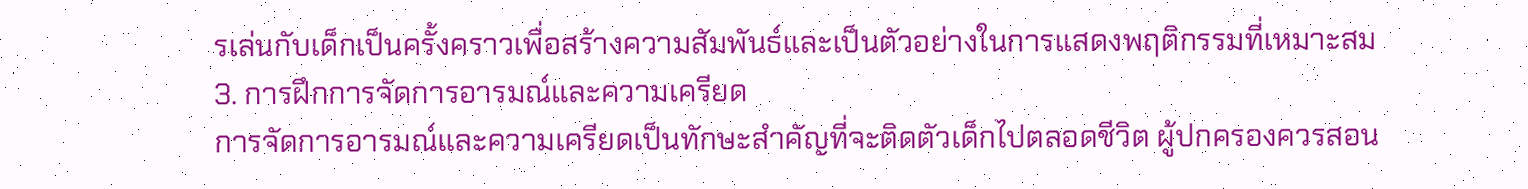รเล่นกับเด็กเป็นครั้งคราวเพื่อสร้างความสัมพันธ์และเป็นตัวอย่างในการแสดงพฤติกรรมที่เหมาะสม
3. การฝึกการจัดการอารมณ์และความเครียด
การจัดการอารมณ์และความเครียดเป็นทักษะสำคัญที่จะติดตัวเด็กไปตลอดชีวิต ผู้ปกครองควรสอน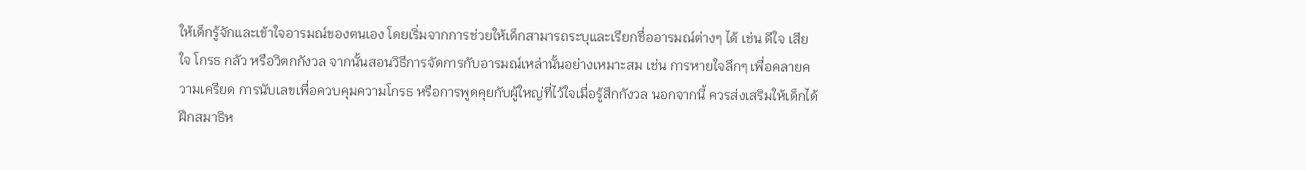ให้เด็กรู้จักและเข้าใจอารมณ์ของตนเอง โดยเริ่มจากการช่วยให้เด็กสามารถระบุและเรียกชื่ออารมณ์ต่างๆ ได้ เช่น ดีใจ เสียใจ โกรธ กลัว หรือวิตกกังวล จากนั้นสอนวิธีการจัดการกับอารมณ์เหล่านั้นอย่างเหมาะสม เช่น การหายใจลึกๆ เพื่อคลายความเครียด การนับเลขเพื่อควบคุมความโกรธ หรือการพูดคุยกับผู้ใหญ่ที่ไว้ใจเมื่อรู้สึกกังวล นอกจากนี้ ควรส่งเสริมให้เด็กได้ฝึกสมาธิห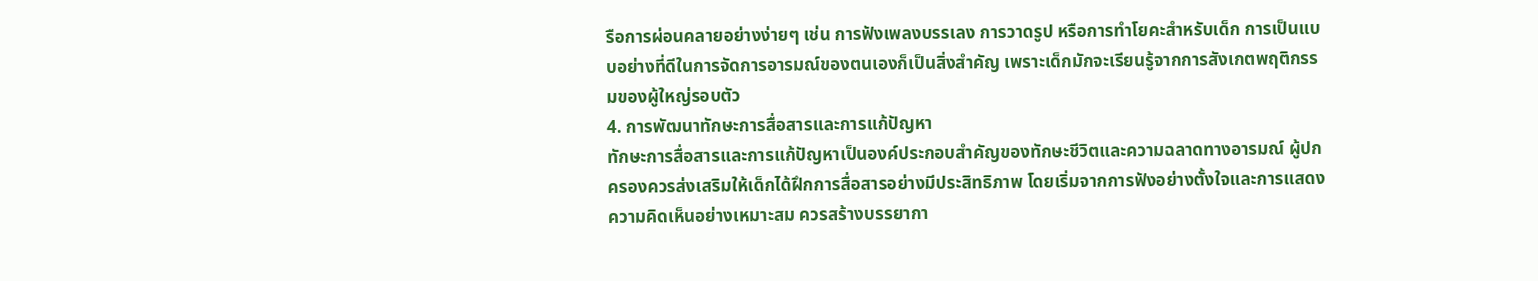รือการผ่อนคลายอย่างง่ายๆ เช่น การฟังเพลงบรรเลง การวาดรูป หรือการทำโยคะสำหรับเด็ก การเป็นแบบอย่างที่ดีในการจัดการอารมณ์ของตนเองก็เป็นสิ่งสำคัญ เพราะเด็กมักจะเรียนรู้จากการสังเกตพฤติกรรมของผู้ใหญ่รอบตัว
4. การพัฒนาทักษะการสื่อสารและการแก้ปัญหา
ทักษะการสื่อสารและการแก้ปัญหาเป็นองค์ประกอบสำคัญของทักษะชีวิตและความฉลาดทางอารมณ์ ผู้ปกครองควรส่งเสริมให้เด็กได้ฝึกการสื่อสารอย่างมีประสิทธิภาพ โดยเริ่มจากการฟังอย่างตั้งใจและการแสดงความคิดเห็นอย่างเหมาะสม ควรสร้างบรรยากา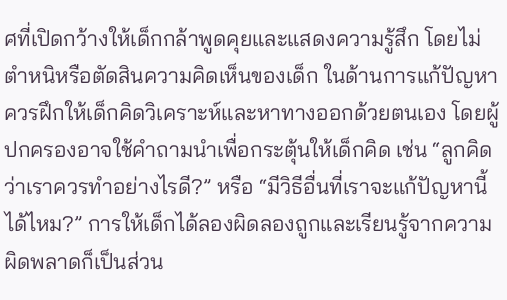ศที่เปิดกว้างให้เด็กกล้าพูดคุยและแสดงความรู้สึก โดยไม่ตำหนิหรือตัดสินความคิดเห็นของเด็ก ในด้านการแก้ปัญหา ควรฝึกให้เด็กคิดวิเคราะห์และหาทางออกด้วยตนเอง โดยผู้ปกครองอาจใช้คำถามนำเพื่อกระตุ้นให้เด็กคิด เช่น “ลูกคิดว่าเราควรทำอย่างไรดี?” หรือ “มีวิธีอื่นที่เราจะแก้ปัญหานี้ได้ไหม?” การให้เด็กได้ลองผิดลองถูกและเรียนรู้จากความผิดพลาดก็เป็นส่วน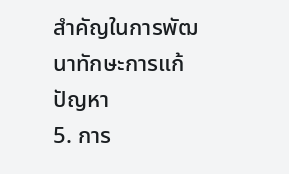สำคัญในการพัฒนาทักษะการแก้ปัญหา
5. การ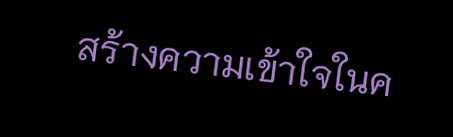สร้างความเข้าใจในค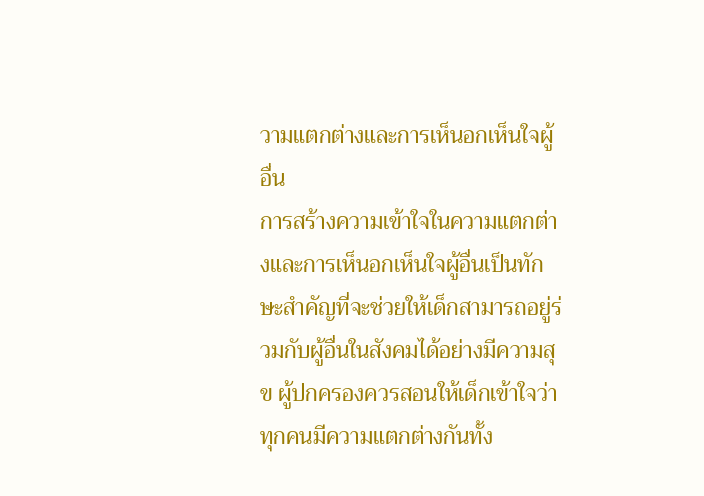วามแตกต่างและการเห็นอกเห็นใจผู้อื่น
การสร้างความเข้าใจในความแตกต่างและการเห็นอกเห็นใจผู้อื่นเป็นทักษะสำคัญที่จะช่วยให้เด็กสามารถอยู่ร่วมกับผู้อื่นในสังคมได้อย่างมีความสุข ผู้ปกครองควรสอนให้เด็กเข้าใจว่าทุกคนมีความแตกต่างกันทั้ง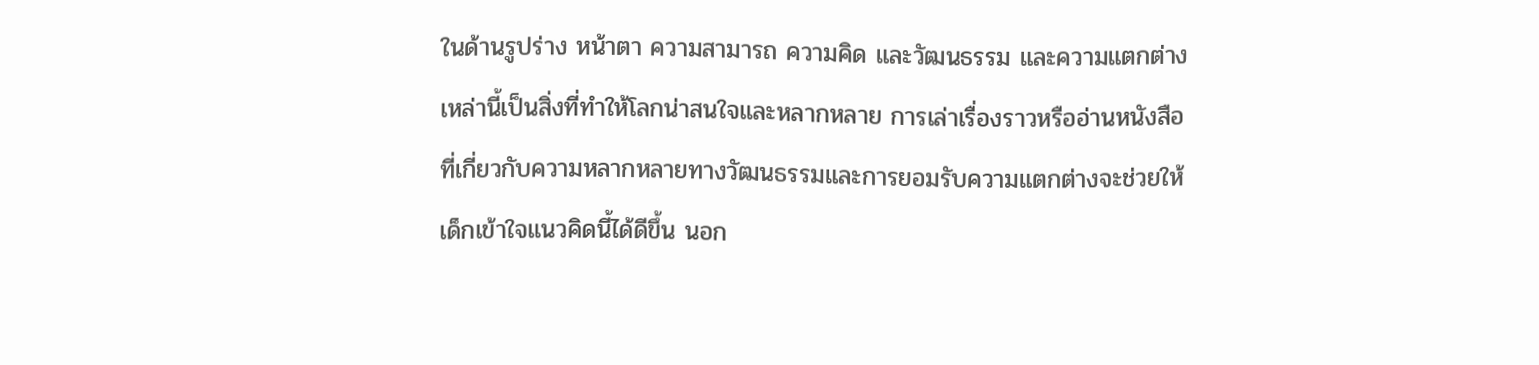ในด้านรูปร่าง หน้าตา ความสามารถ ความคิด และวัฒนธรรม และความแตกต่างเหล่านี้เป็นสิ่งที่ทำให้โลกน่าสนใจและหลากหลาย การเล่าเรื่องราวหรืออ่านหนังสือที่เกี่ยวกับความหลากหลายทางวัฒนธรรมและการยอมรับความแตกต่างจะช่วยให้เด็กเข้าใจแนวคิดนี้ได้ดีขึ้น นอก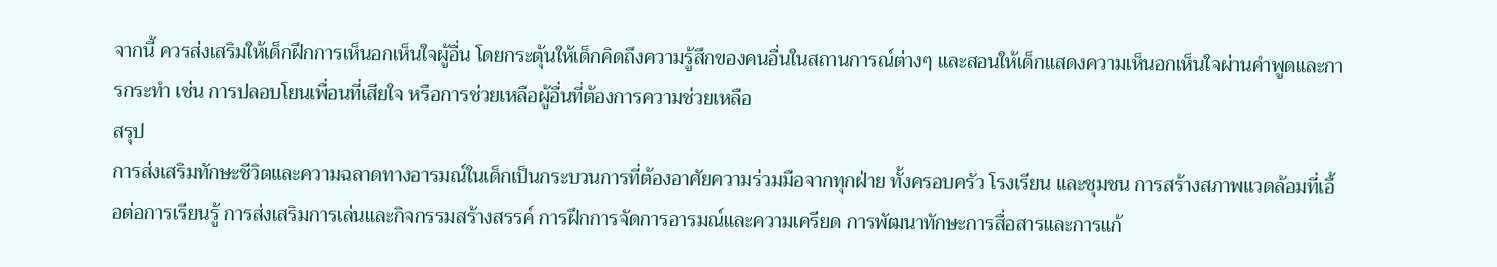จากนี้ ควรส่งเสริมให้เด็กฝึกการเห็นอกเห็นใจผู้อื่น โดยกระตุ้นให้เด็กคิดถึงความรู้สึกของคนอื่นในสถานการณ์ต่างๆ และสอนให้เด็กแสดงความเห็นอกเห็นใจผ่านคำพูดและการกระทำ เช่น การปลอบโยนเพื่อนที่เสียใจ หรือการช่วยเหลือผู้อื่นที่ต้องการความช่วยเหลือ
สรุป
การส่งเสริมทักษะชีวิตและความฉลาดทางอารมณ์ในเด็กเป็นกระบวนการที่ต้องอาศัยความร่วมมือจากทุกฝ่าย ทั้งครอบครัว โรงเรียน และชุมชน การสร้างสภาพแวดล้อมที่เอื้อต่อการเรียนรู้ การส่งเสริมการเล่นและกิจกรรมสร้างสรรค์ การฝึกการจัดการอารมณ์และความเครียด การพัฒนาทักษะการสื่อสารและการแก้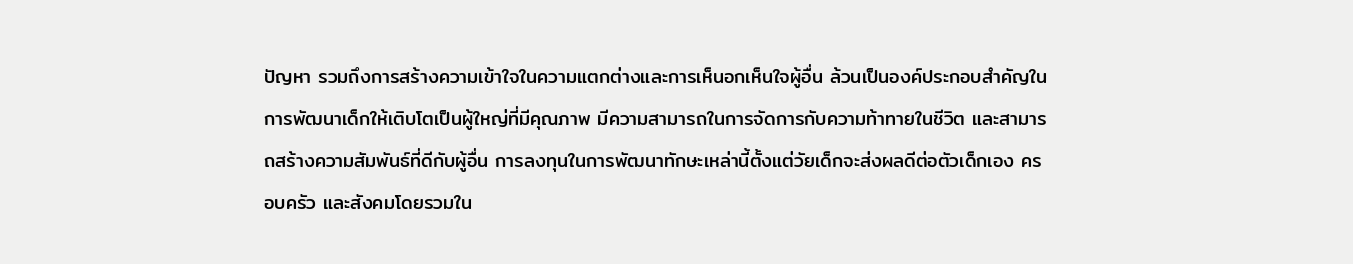ปัญหา รวมถึงการสร้างความเข้าใจในความแตกต่างและการเห็นอกเห็นใจผู้อื่น ล้วนเป็นองค์ประกอบสำคัญในการพัฒนาเด็กให้เติบโตเป็นผู้ใหญ่ที่มีคุณภาพ มีความสามารถในการจัดการกับความท้าทายในชีวิต และสามารถสร้างความสัมพันธ์ที่ดีกับผู้อื่น การลงทุนในการพัฒนาทักษะเหล่านี้ตั้งแต่วัยเด็กจะส่งผลดีต่อตัวเด็กเอง ครอบครัว และสังคมโดยรวมใน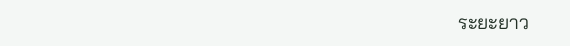ระยะยาว